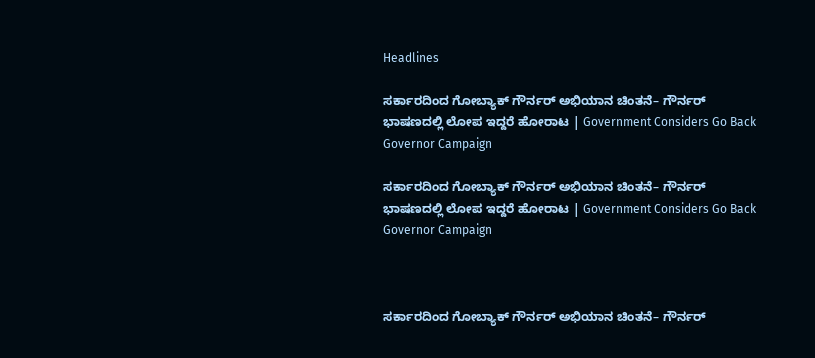Headlines

ಸರ್ಕಾರದಿಂದ ಗೋಬ್ಯಾಕ್‌ ಗೌರ್ನರ್‌ ಅಭಿಯಾನ ಚಿಂತನೆ– ಗೌರ್ನರ್‌ ಭಾಷಣದಲ್ಲಿ ಲೋಪ ಇದ್ದರೆ ಹೋರಾಟ | Government Considers Go Back Governor Campaign

ಸರ್ಕಾರದಿಂದ ಗೋಬ್ಯಾಕ್‌ ಗೌರ್ನರ್‌ ಅಭಿಯಾನ ಚಿಂತನೆ– ಗೌರ್ನರ್‌ ಭಾಷಣದಲ್ಲಿ ಲೋಪ ಇದ್ದರೆ ಹೋರಾಟ | Government Considers Go Back Governor Campaign



ಸರ್ಕಾರದಿಂದ ಗೋಬ್ಯಾಕ್‌ ಗೌರ್ನರ್‌ ಅಭಿಯಾನ ಚಿಂತನೆ– ಗೌರ್ನರ್‌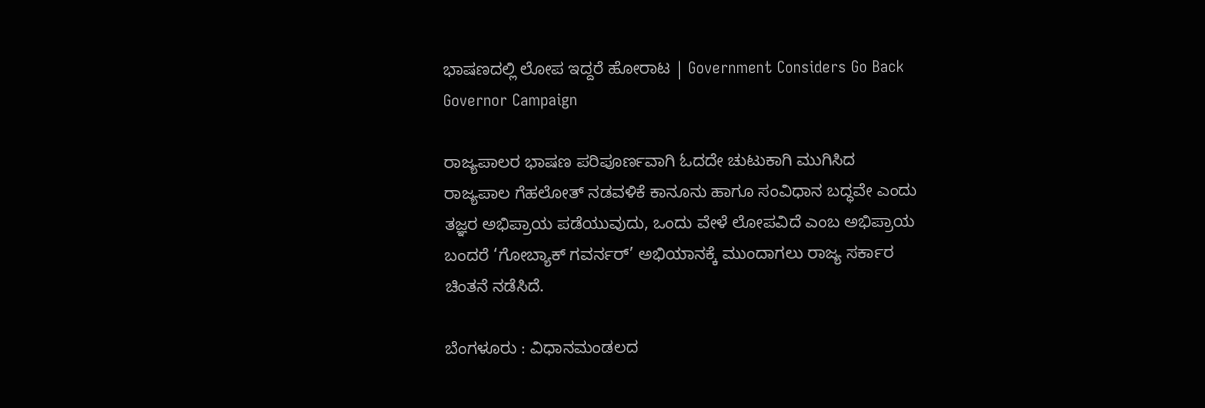ಭಾಷಣದಲ್ಲಿ ಲೋಪ ಇದ್ದರೆ ಹೋರಾಟ | Government Considers Go Back Governor Campaign

ರಾಜ್ಯಪಾಲರ ಭಾಷಣ ಪರಿಪೂರ್ಣವಾಗಿ ಓದದೇ ಚುಟುಕಾಗಿ ಮುಗಿಸಿದ ರಾಜ್ಯಪಾಲ ಗೆಹಲೋತ್ ನಡವಳಿಕೆ ಕಾನೂನು ಹಾಗೂ ಸಂವಿಧಾನ ಬದ್ಧವೇ ಎಂದು ತಜ್ಞರ ಅಭಿಪ್ರಾಯ ಪಡೆಯುವುದು, ಒಂದು ವೇಳೆ ಲೋಪವಿದೆ ಎಂಬ ಅಭಿಪ್ರಾಯ ಬಂದರೆ ‘ಗೋಬ್ಯಾಕ್‌ ಗವರ್ನರ್‌’ ಅಭಿಯಾನಕ್ಕೆ ಮುಂದಾಗಲು ರಾಜ್ಯ ಸರ್ಕಾರ ಚಿಂತನೆ ನಡೆಸಿದೆ.

ಬೆಂಗಳೂರು : ವಿಧಾನಮಂಡಲದ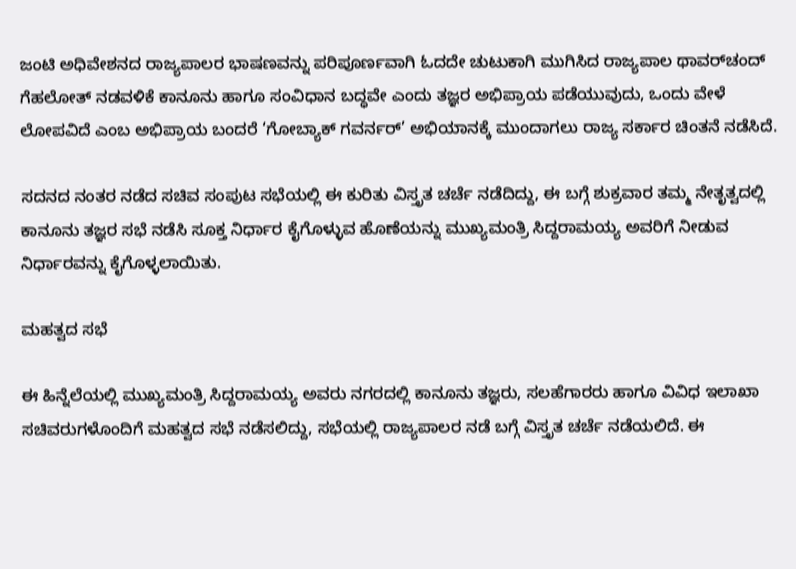ಜಂಟಿ ಅಧಿವೇಶನದ ರಾಜ್ಯಪಾಲರ ಭಾಷಣವನ್ನು ಪರಿಪೂರ್ಣವಾಗಿ ಓದದೇ ಚುಟುಕಾಗಿ ಮುಗಿಸಿದ ರಾಜ್ಯಪಾಲ ಥಾವರ್‌ಚಂದ್‌ ಗೆಹಲೋತ್ ನಡವಳಿಕೆ ಕಾನೂನು ಹಾಗೂ ಸಂವಿಧಾನ ಬದ್ಧವೇ ಎಂದು ತಜ್ಞರ ಅಭಿಪ್ರಾಯ ಪಡೆಯುವುದು, ಒಂದು ವೇಳೆ ಲೋಪವಿದೆ ಎಂಬ ಅಭಿಪ್ರಾಯ ಬಂದರೆ ‘ಗೋಬ್ಯಾಕ್‌ ಗವರ್ನರ್‌’ ಅಭಿಯಾನಕ್ಕೆ ಮುಂದಾಗಲು ರಾಜ್ಯ ಸರ್ಕಾರ ಚಿಂತನೆ ನಡೆಸಿದೆ.

ಸದನದ ನಂತರ ನಡೆದ ಸಚಿವ ಸಂಪುಟ ಸಭೆಯಲ್ಲಿ ಈ ಕುರಿತು ವಿಸ್ತೃತ ಚರ್ಚೆ ನಡೆದಿದ್ದು, ಈ ಬಗ್ಗೆ ಶುಕ್ರವಾರ ತಮ್ಮ ನೇತೃತ್ವದಲ್ಲಿ ಕಾನೂನು ತಜ್ಞರ ಸಭೆ ನಡೆಸಿ ಸೂಕ್ತ ನಿರ್ಧಾರ ಕೈಗೊಳ್ಳುವ ಹೊಣೆಯನ್ನು ಮುಖ್ಯಮಂತ್ರಿ ಸಿದ್ದರಾಮಯ್ಯ ಅವರಿಗೆ ನೀಡುವ ನಿರ್ಧಾರವನ್ನು ಕೈಗೊಳ್ಳಲಾಯಿತು.

ಮಹತ್ವದ ಸಭೆ

ಈ ಹಿನ್ನೆಲೆಯಲ್ಲಿ ಮುಖ್ಯಮಂತ್ರಿ ಸಿದ್ದರಾಮಯ್ಯ ಅವರು ನಗರದಲ್ಲಿ ಕಾನೂನು ತಜ್ಞರು, ಸಲಹೆಗಾರರು ಹಾಗೂ ವಿವಿಧ ಇಲಾಖಾ ಸಚಿವರುಗಳೊಂದಿಗೆ ಮಹತ್ವದ ಸಭೆ ನಡೆಸಲಿದ್ದು, ಸಭೆಯಲ್ಲಿ ರಾಜ್ಯಪಾಲರ ನಡೆ ಬಗ್ಗೆ ವಿಸ್ತೃತ ಚರ್ಚೆ ನಡೆಯಲಿದೆ. ಈ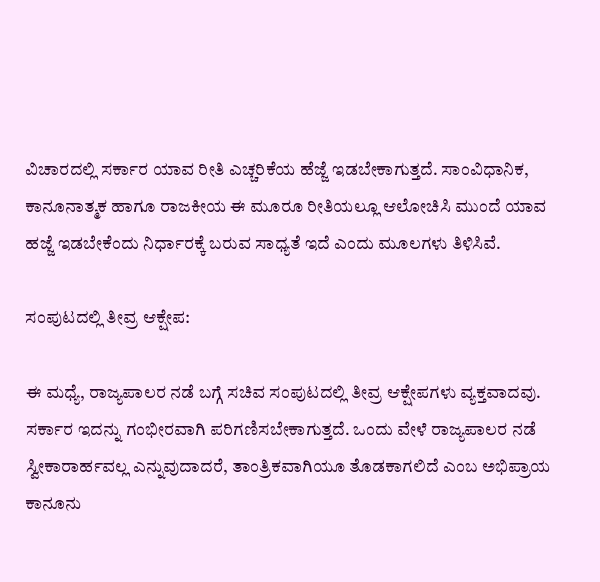ವಿಚಾರದಲ್ಲಿ ಸರ್ಕಾರ ಯಾವ ರೀತಿ ಎಚ್ಚರಿಕೆಯ ಹೆಜ್ಜೆ ಇಡಬೇಕಾಗುತ್ತದೆ. ಸಾಂವಿಧಾನಿಕ, ಕಾನೂನಾತ್ಮಕ ಹಾಗೂ ರಾಜಕೀಯ ಈ ಮೂರೂ ರೀತಿಯಲ್ಲೂ ಆಲೋಚಿಸಿ ಮುಂದೆ ಯಾವ ಹಜ್ಜೆ ಇಡಬೇಕೆಂದು ನಿರ್ಧಾರಕ್ಕೆ ಬರುವ ಸಾಧ್ಯತೆ ಇದೆ ಎಂದು ಮೂಲಗಳು ತಿಳಿಸಿವೆ.

ಸಂಪುಟದಲ್ಲಿ ತೀವ್ರ ಆಕ್ಷೇಪ:

ಈ ಮಧ್ಯೆ, ರಾಜ್ಯಪಾಲರ ನಡೆ ಬಗ್ಗೆ ಸಚಿವ ಸಂಪುಟದಲ್ಲಿ ತೀವ್ರ ಆಕ್ಷೇಪಗಳು ವ್ಯಕ್ತವಾದವು. ಸರ್ಕಾರ ಇದನ್ನು ಗಂಭೀರವಾಗಿ ಪರಿಗಣಿಸಬೇಕಾಗುತ್ತದೆ. ಒಂದು ವೇಳೆ ರಾಜ್ಯಪಾಲರ ನಡೆ ಸ್ವೀಕಾರಾರ್ಹವಲ್ಲ ಎನ್ನುವುದಾದರೆ, ತಾಂತ್ರಿಕವಾಗಿಯೂ ತೊಡಕಾಗಲಿದೆ ಎಂಬ ಅಭಿಪ್ರಾಯ ಕಾನೂನು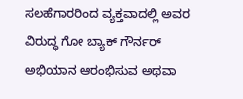ಸಲಹೆಗಾರರಿಂದ ವ್ಯಕ್ತವಾದಲ್ಲಿ ಅವರ ವಿರುದ್ಧ ಗೋ ಬ್ಯಾಕ್‌ ಗೌರ್ನರ್‌ ಅಭಿಯಾನ ಆರಂಭಿಸುವ ಅಥವಾ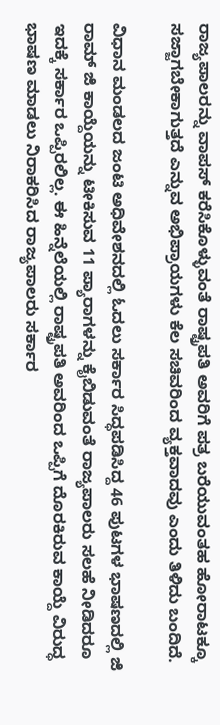ರಾಜ್ಯಪಾಲರನ್ನು ವಾಪಸ್‌ ಕರೆಸಿಕೊಳ್ಳುವಂತೆ ರಾಷ್ಟ್ರಪತಿ ಅವರಿಗೆ ಪತ್ರ ಬರೆಯುವಂತಹ ಹೋರಾಟಕ್ಕೂ ಸಜ್ಜಾಗಬೇಕಾಗುತ್ತದೆ ಎನ್ನುವ ಅಭಿಪ್ರಾಯಗಳು ಕೆಲ ಸಚಿವರಿಂದ ವ್ಯಕ್ತವಾದವು ಎಂದು ತಿಳಿದು ಬಂದಿದೆ.

ವಿಧಾನ ಮಂಡಲದ ಜಂಟಿ ಅಧಿವೇಶನದಲ್ಲಿ ಓದಲು ಸರ್ಕಾರ ಸಿದ್ಧಪಡಿಸಿದ್ದ 46 ಪುಟಗಳ ಭಾಷಣದಲ್ಲಿ ಜಿ ರಾಮ್‌ ಜಿ ಕಾಯ್ದೆಯನ್ನು ಟೀಕಿಸುವ 11 ಪ್ಯಾರಾಗಳನ್ನು ಕೈಬಿಡುವಂತೆ ರಾಜ್ಯಪಾಲರು ಸಲಹೆ ನೀಡಿದರೂ ಇದಕ್ಕೆ ಸರ್ಕಾರ ಒಪ್ಪಿರಲಿಲ್ಲ. ಈ ಹಿನ್ನೆಲೆಯಲ್ಲಿ ರಾಷ್ಟ್ರಪತಿ ಅವರಿಂದ ಒಪ್ಪಿಗೆ ದೊರಕಿರುವ ಕಾಯ್ದೆ ವಿರುದ್ಧ ಭಾಷಣ ಮಾಡಲು ನಿರಾಕರಿಸಿದ ರಾಜ್ಯಪಾಲರು ಸರ್ಕಾರ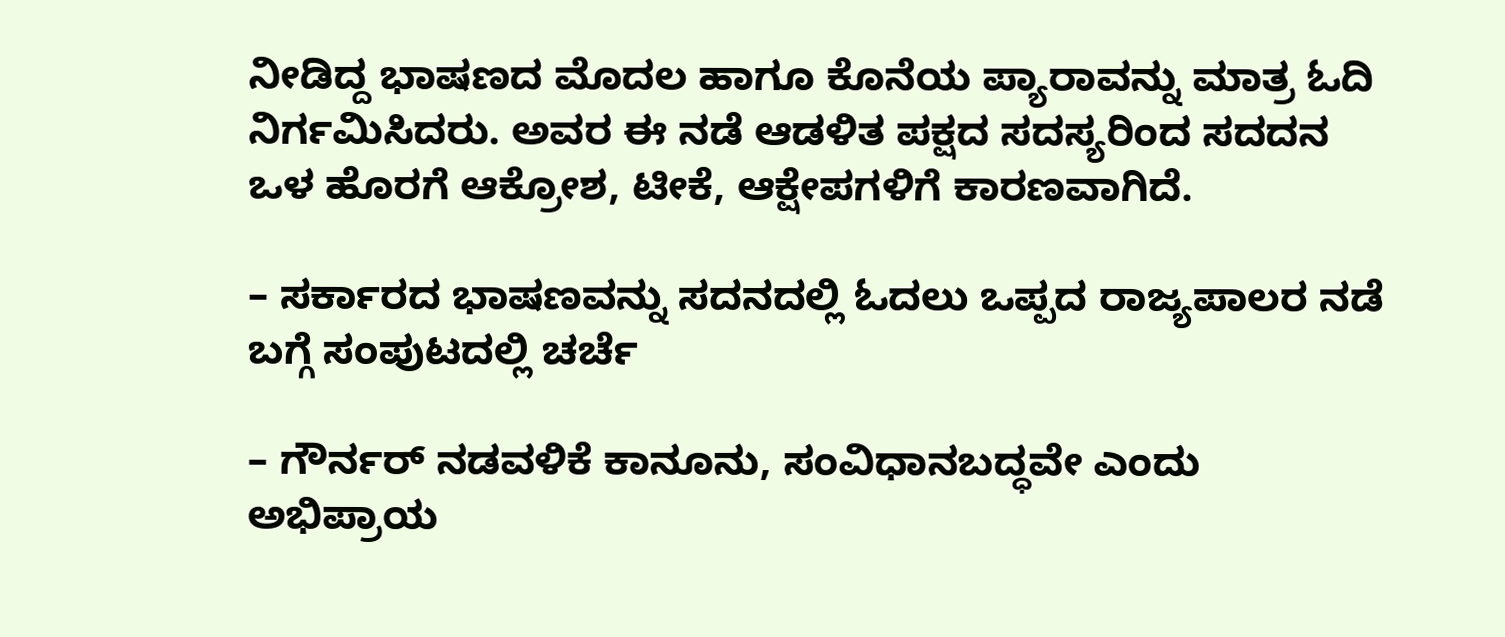ನೀಡಿದ್ದ ಭಾಷಣದ ಮೊದಲ ಹಾಗೂ ಕೊನೆಯ ಪ್ಯಾರಾವನ್ನು ಮಾತ್ರ ಓದಿ ನಿರ್ಗಮಿಸಿದರು. ಅವರ ಈ ನಡೆ ಆಡಳಿತ ಪಕ್ಷದ ಸದಸ್ಯರಿಂದ ಸದದನ ಒಳ ಹೊರಗೆ ಆಕ್ರೋಶ, ಟೀಕೆ, ಆಕ್ಷೇಪಗಳಿಗೆ ಕಾರಣವಾಗಿದೆ.

– ಸರ್ಕಾರದ ಭಾಷಣವನ್ನು ಸದನದಲ್ಲಿ ಓದಲು ಒಪ್ಪದ ರಾಜ್ಯಪಾಲರ ನಡೆ ಬಗ್ಗೆ ಸಂಪುಟದಲ್ಲಿ ಚರ್ಚೆ

– ಗೌರ್ನರ್‌ ನಡವಳಿಕೆ ಕಾನೂನು, ಸಂವಿಧಾನಬದ್ಧವೇ ಎಂದು ಅಭಿಪ್ರಾಯ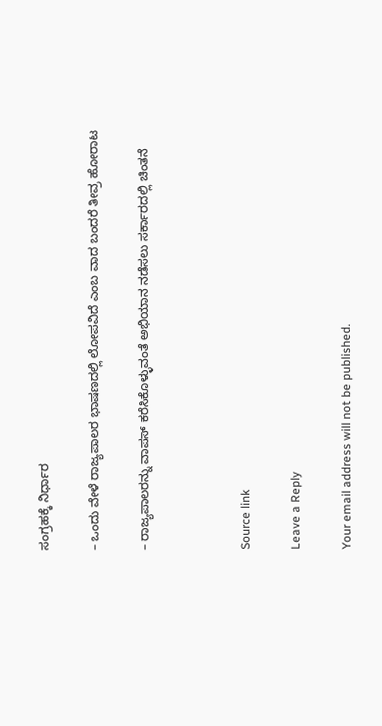ಸಂಗ್ರಹಕ್ಕೆ ನಿರ್ಧಾರ

– ಒಂದು ವೇಳೆ ರಾಜ್ಯಪಾಲರ ಭಾಷಣದಲ್ಲಿ ಲೋಪವಿದೆ ಎಂಬ ವಾದ ಬಂದರೆ ತೀವ್ರ ಹೋರಾಟ

– ರಾಜ್ಯಪಾಲರನ್ನು ವಾಪಸ್‌ ಕರೆಸಿಕೊಳ್ಳುವಂತೆ ಅಭಿಯಾನ ನಡೆಸಲು ಸರ್ಕಾರದಲ್ಲಿ ಚಿಂತನೆ



Source link

Leave a Reply

Your email address will not be published.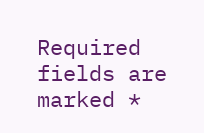Required fields are marked *